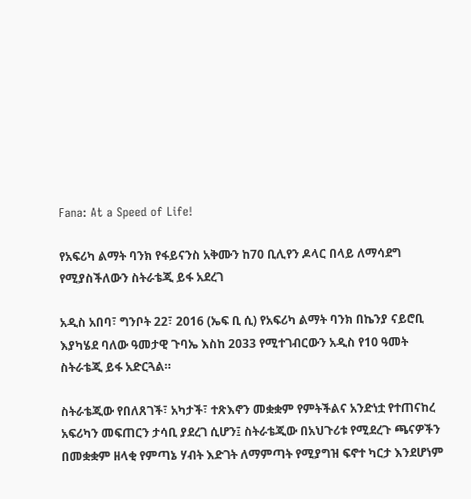Fana: At a Speed of Life!

የአፍሪካ ልማት ባንክ የፋይናንስ አቅሙን ከ70 ቢሊየን ዶላር በላይ ለማሳደግ የሚያስችለውን ስትራቴጂ ይፋ አደረገ

አዲስ አበባ፣ ግንቦት 22፣ 2016 (ኤፍ ቢ ሲ) የአፍሪካ ልማት ባንክ በኬንያ ናይሮቢ እያካሄደ ባለው ዓመታዊ ጉባኤ እስከ 2033 የሚተገብርውን አዲስ የ10 ዓመት ስትራቴጂ ይፋ አድርጓል።

ስትራቴጂው የበለጸገች፣ አካታች፣ ተጽእኖን መቋቋም የምትችልና አንድነቷ የተጠናከረ አፍሪካን መፍጠርን ታሳቢ ያደረገ ሲሆን፤ ስትራቴጂው በአህጉሪቱ የሚደረጉ ጫናዎችን በመቋቋም ዘላቂ የምጣኔ ሃብት እድገት ለማምጣት የሚያግዝ ፍኖተ ካርታ እንደሆነም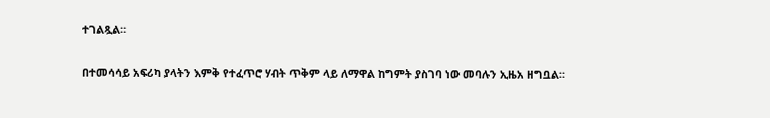ተገልጿል።

በተመሳሳይ አፍሪካ ያላትን እምቅ የተፈጥሮ ሃብት ጥቅም ላይ ለማዋል ከግምት ያስገባ ነው መባሉን ኢዜአ ዘግቧል።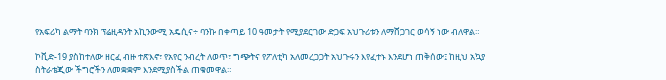የአፍሪካ ልማት ባንክ ፕሬዚዳንት አኪንውሚ አዴሲና÷ ባንኩ በቀጣይ 10 ዓመታት የሚያደርገው ድጋፍ አህጉሪቱን ለማሸጋገር ወሳኝ ነው ብለዋል።

ኮቪድ-19 ያስከተለው ዘርፈ ብዙ ተጽእኖ፣ የአየር ንብረት ለወጥ፣ ግጭትና የፖለቲካ አለመረጋጋት አህጉሩን እየፈተኑ እንደሆነ ጠቅሰው፤ ከዚህ አኳያ ስትራቴጂው ችግሮችን ለመቋቋም እንደሚያስችል ጠቁመዋል።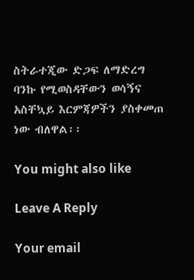ስትራተጂው ድጋፍ ለማድረግ ባንኩ የሚወስዳቸውን ወሳኝና አስቸኳይ እርምጃዎችን ያስቀመጠ ነው ብለዋል፡፡

You might also like

Leave A Reply

Your email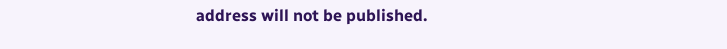address will not be published.